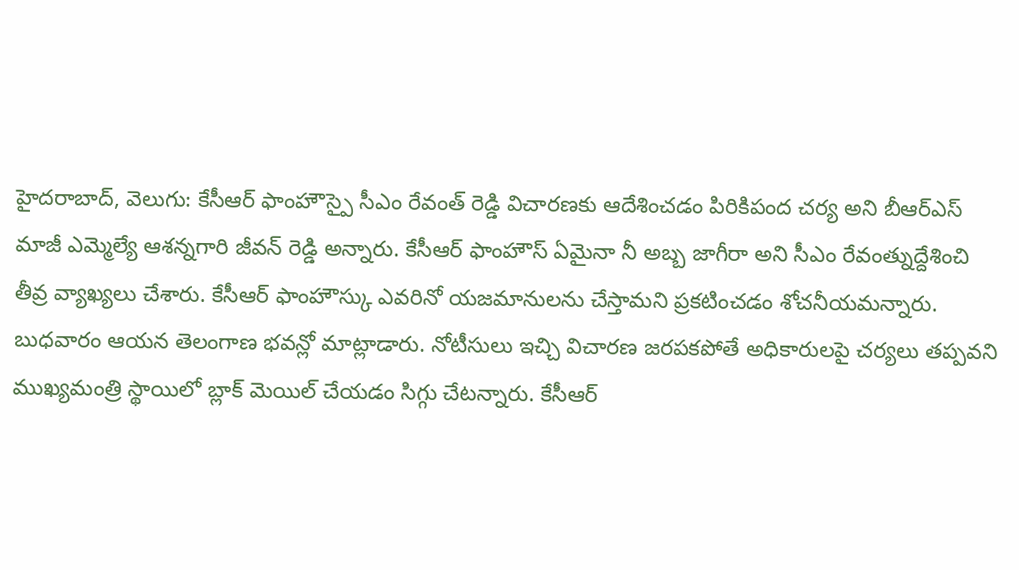హైదరాబాద్, వెలుగు: కేసీఆర్ ఫాంహౌస్పై సీఎం రేవంత్ రెడ్డి విచారణకు ఆదేశించడం పిరికిపంద చర్య అని బీఆర్ఎస్ మాజీ ఎమ్మెల్యే ఆశన్నగారి జీవన్ రెడ్డి అన్నారు. కేసీఆర్ ఫాంహౌస్ ఏమైనా నీ అబ్బ జాగీరా అని సీఎం రేవంత్నుద్దేశించి తీవ్ర వ్యాఖ్యలు చేశారు. కేసీఆర్ ఫాంహౌస్కు ఎవరినో యజమానులను చేస్తామని ప్రకటించడం శోచనీయమన్నారు.
బుధవారం ఆయన తెలంగాణ భవన్లో మాట్లాడారు. నోటీసులు ఇచ్చి విచారణ జరపకపోతే అధికారులపై చర్యలు తప్పవని ముఖ్యమంత్రి స్థాయిలో బ్లాక్ మెయిల్ చేయడం సిగ్గు చేటన్నారు. కేసీఆర్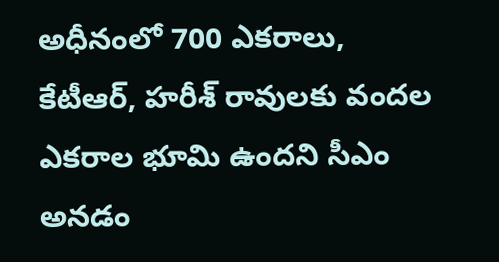అధీనంలో 700 ఎకరాలు, కేటీఆర్, హరీశ్ రావులకు వందల ఎకరాల భూమి ఉందని సీఎం అనడం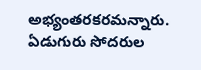అభ్యంతరకరమన్నారు. ఏడుగురు సోదరుల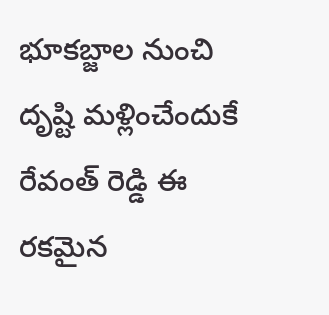భూకబ్జాల నుంచి దృష్టి మళ్లించేందుకే రేవంత్ రెడ్డి ఈ రకమైన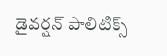డైవర్షన్ పాలిటిక్స్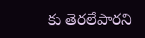కు తెరలేపారని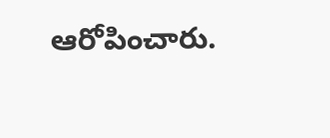ఆరోపించారు.